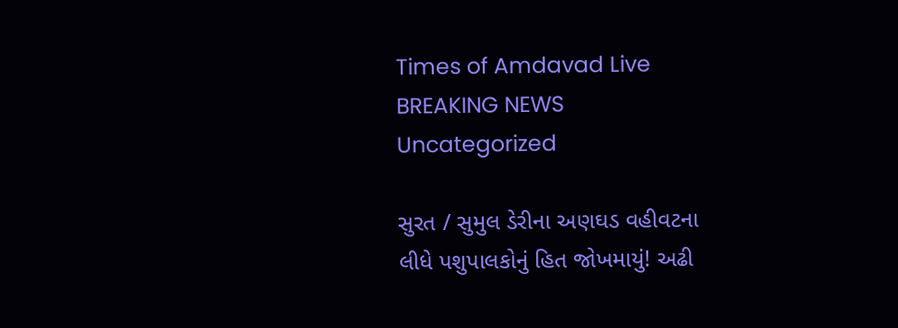Times of Amdavad Live
BREAKING NEWS
Uncategorized

સુરત / સુમુલ ડેરીના અણઘડ વહીવટના
લીધે પશુપાલકોનું હિત જોખમાયું! અઢી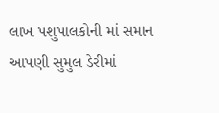લાખ પશુપાલકોની માં સમાન આપણી સુમુલ ડેરીમાં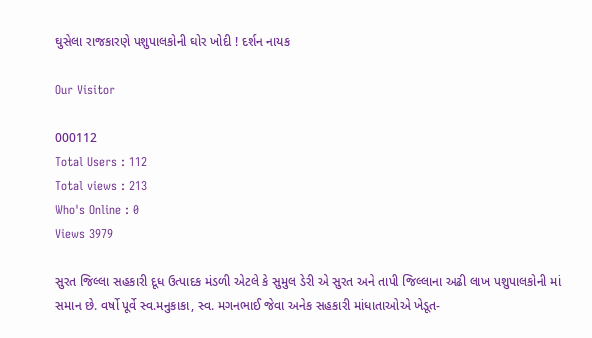ઘુસેલા રાજકારણે પશુપાલકોની ઘોર ખોદી ! દર્શન નાયક

Our Visitor

000112
Total Users : 112
Total views : 213
Who's Online : 0
Views 3979

સુરત જિલ્લા સહકારી દૂધ ઉત્પાદક મંડળી એટલે કે સુમુલ ડેરી એ સુરત અને તાપી જિલ્લાના અઢી લાખ પશુપાલકોની માં સમાન છે. વર્ષો પૂર્વે સ્વ.મનુકાકા, સ્વ. મગનભાઈ જેવા અનેક સહકારી માંધાતાઓએ ખેડૂત-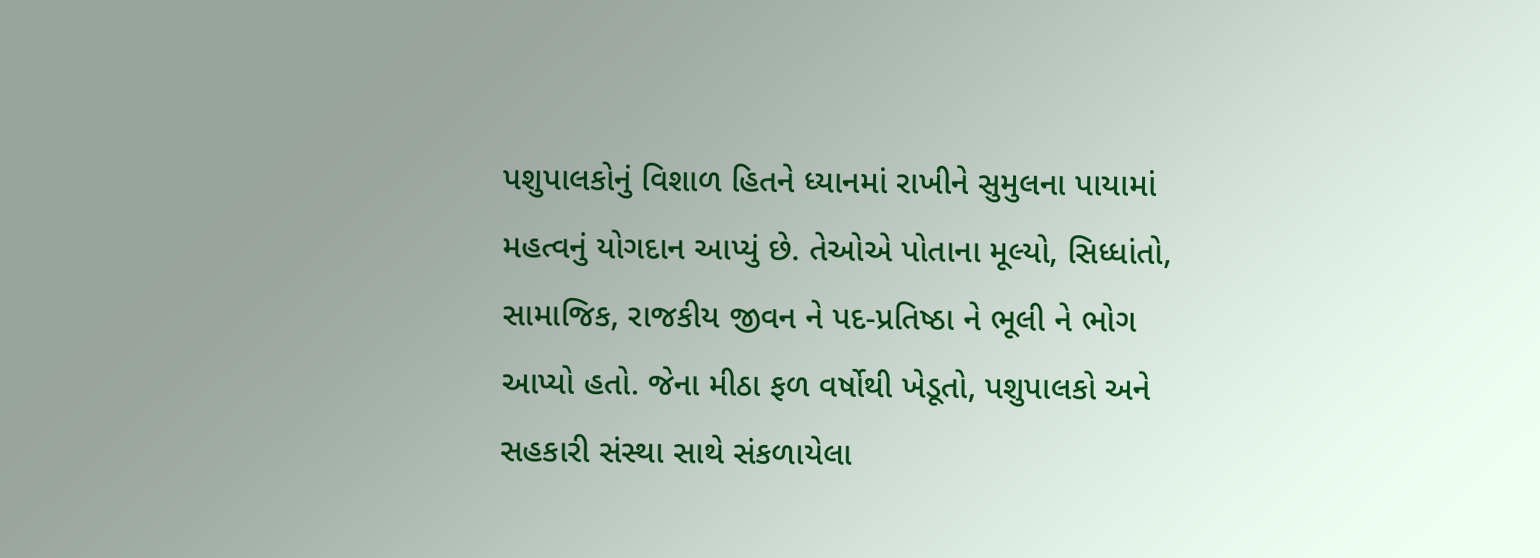પશુપાલકોનું વિશાળ હિતને ધ્યાનમાં રાખીને સુમુલના પાયામાં મહત્વનું યોગદાન આપ્યું છે. તેઓએ પોતાના મૂલ્યો, સિધ્ધાંતો, સામાજિક, રાજકીય જીવન ને પદ-પ્રતિષ્ઠા ને ભૂલી ને ભોગ આપ્યો હતો. જેના મીઠા ફળ વર્ષોથી ખેડૂતો, પશુપાલકો અને સહકારી સંસ્થા સાથે સંકળાયેલા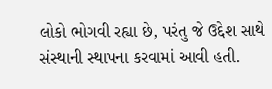લોકો ભોગવી રહ્યા છે, પરંતુ જે ઉદ્દેશ સાથે સંસ્થાની સ્થાપના કરવામાં આવી હતી.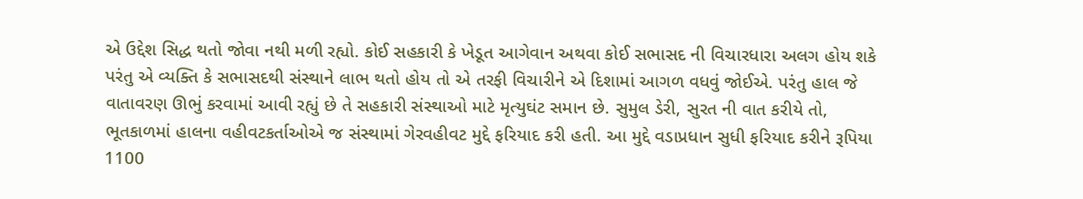એ ઉદ્દેશ સિદ્ધ થતો જોવા નથી મળી રહ્યો. કોઈ સહકારી કે ખેડૂત આગેવાન અથવા કોઈ સભાસદ ની વિચારધારા અલગ હોય શકે પરંતુ એ વ્યક્તિ કે સભાસદથી સંસ્થાને લાભ થતો હોય તો એ તરફી વિચારીને એ દિશામાં આગળ વધવું જોઈએ. પરંતુ હાલ જે વાતાવરણ ઊભું કરવામાં આવી રહ્યું છે તે સહકારી સંસ્થાઓ માટે મૃત્યુઘંટ સમાન છે. સુમુલ ડેરી, સુરત ની વાત કરીયે તો, ભૂતકાળમાં હાલના વહીવટકર્તાઓએ જ સંસ્થામાં ગેરવહીવટ મુદ્દે ફરિયાદ કરી હતી. આ મુદ્દે વડાપ્રધાન સુધી ફરિયાદ કરીને રૂપિયા 1100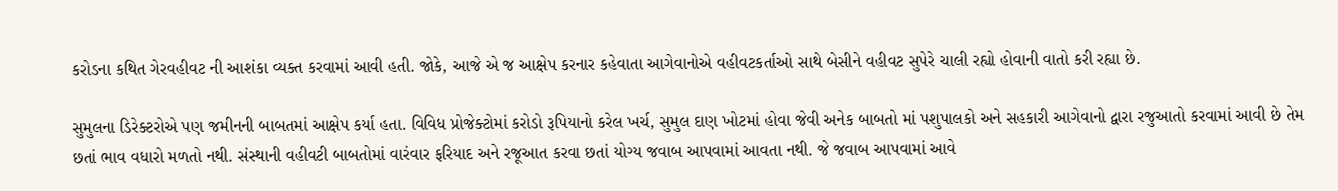કરોડના કથિત ગેરવહીવટ ની આશંકા વ્યક્ત કરવામાં આવી હતી. જોકે, આજે એ જ આક્ષેપ કરનાર કહેવાતા આગેવાનોએ વહીવટકર્તાઓ સાથે બેસીને વહીવટ સુપેરે ચાલી રહ્યો હોવાની વાતો કરી રહ્યા છે.

સુમુલના ડિરેક્ટરોએ પણ જમીનની બાબતમાં આક્ષેપ કર્યા હતા. વિવિધ પ્રોજેક્ટોમાં કરોડો રૂપિયાનો કરેલ ખર્ચ, સુમુલ દાણ ખોટમાં હોવા જેવી અનેક બાબતો માં પશુપાલકો અને સહકારી આગેવાનો દ્વારા રજુઆતો કરવામાં આવી છે તેમ છતાં ભાવ વધારો મળતો નથી. સંસ્થાની વહીવટી બાબતોમાં વારંવાર ફરિયાદ અને રજૂઆત કરવા છતાં યોગ્ય જવાબ આપવામાં આવતા નથી. જે જવાબ આપવામાં આવે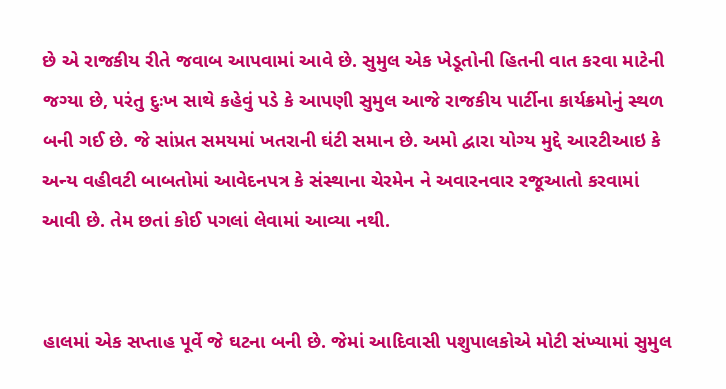છે એ રાજકીય રીતે જવાબ આપવામાં આવે છે. સુમુલ એક ખેડૂતોની હિતની વાત કરવા માટેની જગ્યા છે, પરંતુ દુઃખ સાથે કહેવું પડે કે આપણી સુમુલ આજે રાજકીય પાર્ટીના કાર્યક્રમોનું સ્થળ બની ગઈ છે. જે સાંપ્રત સમયમાં ખતરાની ઘંટી સમાન છે. અમો દ્વારા યોગ્ય મુદ્દે આરટીઆઇ કે અન્ય વહીવટી બાબતોમાં આવેદનપત્ર કે સંસ્થાના ચેરમેન ને અવારનવાર રજૂઆતો કરવામાં આવી છે. તેમ છતાં કોઈ પગલાં લેવામાં આવ્યા નથી.


હાલમાં એક સપ્તાહ પૂર્વે જે ઘટના બની છે. જેમાં આદિવાસી પશુપાલકોએ મોટી સંખ્યામાં સુમુલ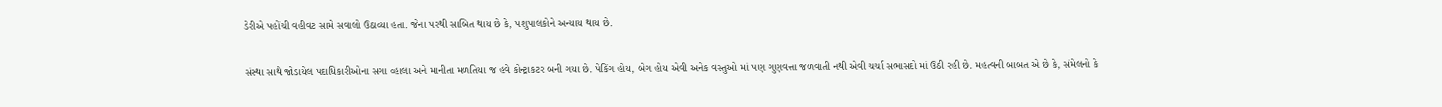ડેરીએ પહોંચી વહીવટ સામે સવાલો ઉઠાવ્યા હતા. જેના પરથી સાબિત થાય છે કે, પશુપાલકોને અન્યાય થાય છે.

સંસ્થા સાથે જોડાયેલ પદાધિકારીઓના સગા વ્હાલા અને માનીતા મળતિયા જ હવે કોન્ટ્રાકટર બની ગયા છે. પેકિંગ હોય, બેગ હોય એવી અનેક વસ્તુઓ માં પણ ગુણવત્તા જળવાતી નથી એવી ચર્ચા સભાસદો માં ઉઠી રહી છે. મહત્વની બાબત એ છે કે, સંમેલનો કે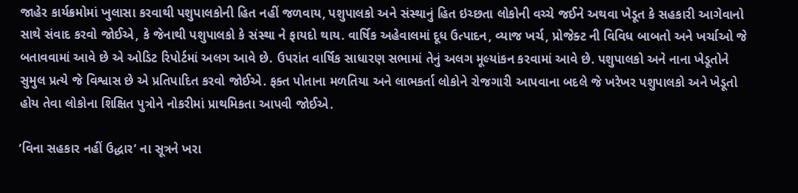જાહેર કાર્યક્રમોમાં ખુલાસા કરવાથી પશુપાલકોની હિત નહીં જળવાય, પશુપાલકો અને સંસ્થાનું હિત ઇચ્છતા લોકોની વચ્ચે જઈને અથવા ખેડૂત કે સહકારી આગેવાનો સાથે સંવાદ કરવો જોઈએ, કે જેનાથી પશુપાલકો કે સંસ્થા ને ફાયદો થાય. વાર્ષિક અહેવાલમાં દૂધ ઉત્પાદન, વ્યાજ ખર્ચ, પ્રોજેક્ટ ની વિવિધ બાબતો અને ખર્ચાઓ જે બતાવવામાં આવે છે એ ઓડિટ રિપોર્ટમાં અલગ આવે છે. ઉપરાંત વાર્ષિક સાધારણ સભામાં તેનું અલગ મૂલ્યાંકન કરવામાં આવે છે. પશુપાલકો અને નાના ખેડૂતોને સુમુલ પ્રત્યે જે વિશ્વાસ છે એ પ્રતિપાદિત કરવો જોઈએ. ફક્ત પોતાના મળતિયા અને લાભકર્તા લોકોને રોજગારી આપવાના બદલે જે ખરેખર પશુપાલકો અને ખેડૂતો હોય તેવા લોકોના શિક્ષિત પુત્રોને નોકરીમાં પ્રાથમિકતા આપવી જોઈએ.

‘વિના સહકાર નહીં ઉદ્ધાર’ ના સૂત્રને ખરા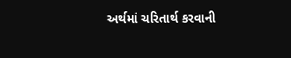અર્થમાં ચરિતાર્થ કરવાની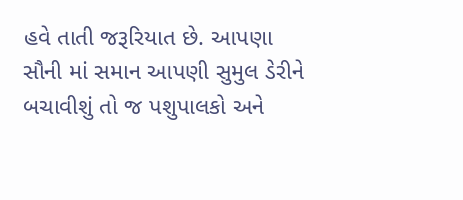હવે તાતી જરૂરિયાત છે. આપણા સૌની માં સમાન આપણી સુમુલ ડેરીને બચાવીશું તો જ પશુપાલકો અને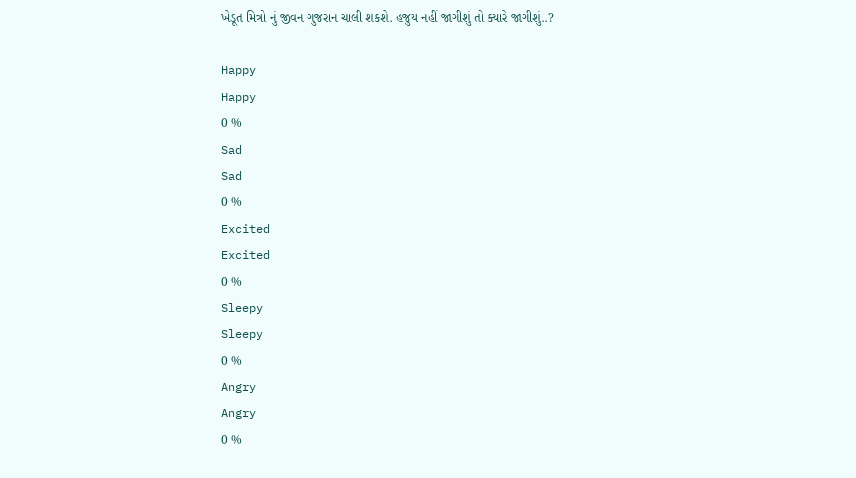ખેડૂત મિત્રો નું જીવન ગુજરાન ચાલી શકશે. હજુય નહીં જાગીશું તો ક્યારે જાગીશું..?

Happy
Happy
0 %
Sad
Sad
0 %
Excited
Excited
0 %
Sleepy
Sleepy
0 %
Angry
Angry
0 %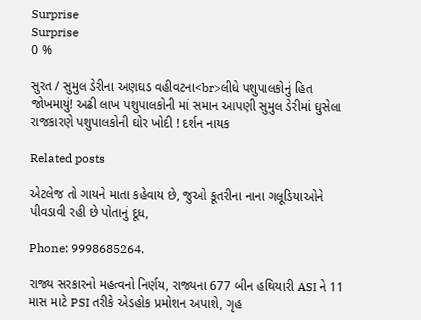Surprise
Surprise
0 %

સુરત / સુમુલ ડેરીના અણઘડ વહીવટના<br>લીધે પશુપાલકોનું હિત જોખમાયું! અઢી લાખ પશુપાલકોની માં સમાન આપણી સુમુલ ડેરીમાં ઘુસેલા રાજકારણે પશુપાલકોની ઘોર ખોદી ! દર્શન નાયક

Related posts

એટલેજ તો ગાયને માતા કહેવાય છે, જુઓ કૂતરીના નાના ગલૂડિયાઓને પીવડાવી રહી છે પોતાનું દૂધ,

Phone: 9998685264.

રાજ્ય સરકારનો મહત્વનો નિર્ણય, રાજ્યના 677 બીન હથિયારી ASI ને 11 માસ માટે PSI તરીકે એડહોક પ્રમોશન અપાશે, ગૃહ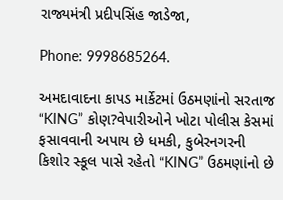રાજ્યમંત્રી પ્રદીપસિંહ જાડેજા,

Phone: 9998685264.

અમદાવાદના કાપડ માર્કેટમાં ઉઠમણાંનો સરતાજ “KING” કોણ?વેપારીઓને ખોટા પોલીસ કેસમાં ફસાવવાની અપાય છે ધમકી, કુબેરનગરની કિશોર સ્કૂલ પાસે રહેતો “KING” ઉઠમણાંનો છે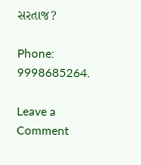સરતાજ?

Phone: 9998685264.

Leave a Comment